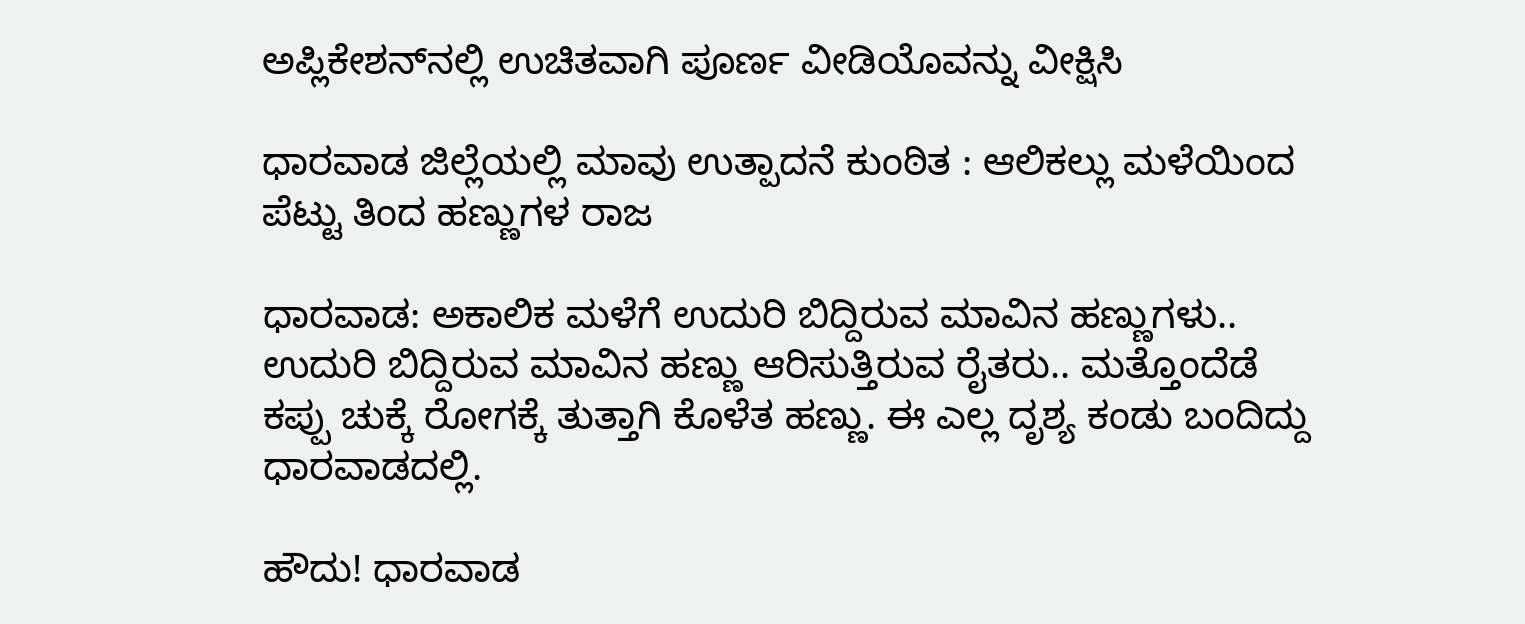ಅಪ್ಲಿಕೇಶನ್‌ನಲ್ಲಿ ಉಚಿತವಾಗಿ ಪೂರ್ಣ ವೀಡಿಯೊವನ್ನು ವೀಕ್ಷಿಸಿ

ಧಾರವಾಡ ಜಿಲ್ಲೆಯಲ್ಲಿ ಮಾವು ಉತ್ಪಾದನೆ ಕುಂಠಿತ : ಆಲಿಕಲ್ಲು ಮಳೆಯಿಂದ ಪೆಟ್ಟು ತಿಂದ ಹಣ್ಣುಗಳ ರಾಜ

ಧಾರವಾಡ: ಅಕಾಲಿಕ‌ ಮಳೆಗೆ ಉದುರಿ ಬಿದ್ದಿರುವ ಮಾವಿನ ಹಣ್ಣುಗಳು.. ಉದುರಿ ಬಿದ್ದಿರುವ ಮಾವಿನ ಹಣ್ಣು ಆರಿಸುತ್ತಿರುವ ರೈತರು.. ಮತ್ತೊಂದೆಡೆ ಕಪ್ಪು ಚುಕ್ಕೆ ರೋಗಕ್ಕೆ ತುತ್ತಾಗಿ ಕೊಳೆತ ಹಣ್ಣು. ಈ ಎಲ್ಲ ದೃಶ್ಯ ಕಂಡು ಬಂದಿದ್ದು ಧಾರವಾಡದಲ್ಲಿ.

ಹೌದು! ಧಾರವಾಡ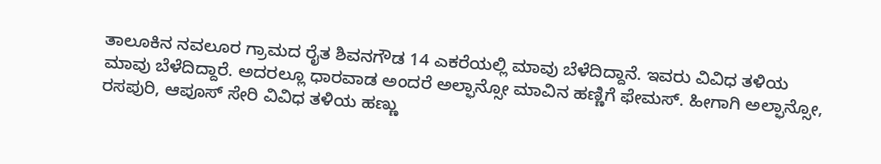ತಾಲೂಕಿನ ನವಲೂರ ಗ್ರಾಮದ ರೈತ ಶಿವನಗೌಡ 14 ಎಕರೆಯಲ್ಲಿ ಮಾವು ಬೆಳೆದಿದ್ದಾನೆ. ಇವರು ವಿವಿಧ ತಳಿಯ ಮಾವು ಬೆಳೆದಿದ್ದಾರೆ. ಅದರಲ್ಲೂ ಧಾರವಾಡ ಅಂದರೆ ಅಲ್ಫಾನ್ಸೋ ಮಾವಿನ ಹಣ್ಣಿಗೆ ಫೇಮಸ್. ಹೀಗಾಗಿ ಅಲ್ಫಾನ್ಸೋ, ರಸಪುರಿ, ಆಪೂಸ್ ಸೇರಿ ವಿವಿಧ ತಳಿಯ ಹಣ್ಣು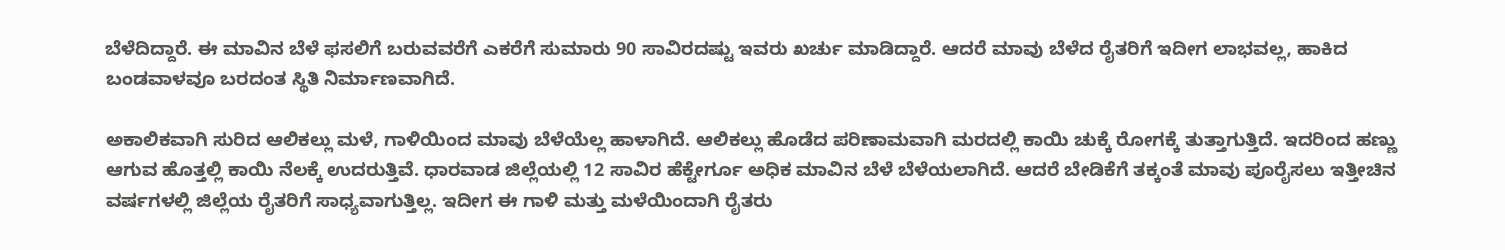ಬೆಳೆದಿದ್ದಾರೆ. ಈ ಮಾವಿನ ಬೆಳೆ ಫಸಲಿಗೆ ಬರುವವರೆಗೆ ಎಕರೆಗೆ ಸುಮಾರು 90 ಸಾವಿರದಷ್ಟು ಇವರು ಖರ್ಚು ಮಾಡಿದ್ದಾರೆ. ಆದರೆ ಮಾವು ಬೆಳೆದ ರೈತರಿಗೆ ಇದೀಗ ಲಾಭವಲ್ಲ, ಹಾಕಿದ ಬಂಡವಾಳವೂ ಬರದಂತ ಸ್ಥಿತಿ ನಿರ್ಮಾಣವಾಗಿದೆ.

ಅಕಾಲಿಕವಾಗಿ ಸುರಿದ ಆಲಿಕಲ್ಲು ಮಳೆ, ಗಾಳಿಯಿಂದ ಮಾವು ಬೆಳೆಯೆಲ್ಲ ಹಾಳಾಗಿದೆ. ಆಲಿಕಲ್ಲು ಹೊಡೆದ ಪರಿಣಾಮವಾಗಿ ಮರದಲ್ಲಿ ಕಾಯಿ ಚುಕ್ಕೆ ರೋಗಕ್ಕೆ ತುತ್ತಾಗುತ್ತಿದೆ. ಇದರಿಂದ ಹಣ್ಣು ಆಗುವ ಹೊತ್ತಲ್ಲಿ ಕಾಯಿ ನೆಲಕ್ಕೆ ಉದರುತ್ತಿವೆ. ಧಾರವಾಡ ಜಿಲ್ಲೆಯಲ್ಲಿ 12 ಸಾವಿರ ಹೆಕ್ಟೇರ್ಗೂ ಅಧಿಕ ಮಾವಿನ ಬೆಳೆ ಬೆಳೆಯಲಾಗಿದೆ. ಆದರೆ ಬೇಡಿಕೆಗೆ ತಕ್ಕಂತೆ ಮಾವು ಪೂರೈಸಲು ಇತ್ತೀಚಿನ ವರ್ಷಗಳಲ್ಲಿ ಜಿಲ್ಲೆಯ ರೈತರಿಗೆ ಸಾಧ್ಯವಾಗುತ್ತಿಲ್ಲ. ಇದೀಗ ಈ ಗಾಳಿ ಮತ್ತು ಮಳೆಯಿಂದಾಗಿ ರೈತರು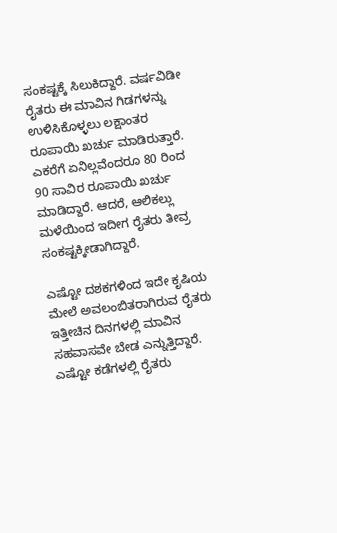ಸಂಕಷ್ಟಕ್ಕೆ ಸಿಲುಕಿದ್ದಾರೆ. ವರ್ಷವಿಡೀ ರೈತರು ಈ ಮಾವಿನ ಗಿಡಗಳನ್ನು ಉಳಿಸಿಕೊಳ್ಳಲು ಲಕ್ಷಾಂತರ ರೂಪಾಯಿ ಖರ್ಚು ಮಾಡಿರುತ್ತಾರೆ. ಎಕರೆಗೆ ಏನಿಲ್ಲವೆಂದರೂ 80 ರಿಂದ 90 ಸಾವಿರ ರೂಪಾಯಿ ಖರ್ಚು ಮಾಡಿದ್ದಾರೆ. ಆದರೆ, ಆಲಿಕಲ್ಲು ಮಳೆಯಿಂದ ಇದೀಗ ರೈತರು ತೀವ್ರ ಸಂಕಷ್ಟಕ್ಕೀಡಾಗಿದ್ದಾರೆ.

ಎಷ್ಟೋ ದಶಕಗಳಿಂದ ಇದೇ ಕೃಷಿಯ ಮೇಲೆ ಅವಲಂಬಿತರಾಗಿರುವ ರೈತರು ಇತ್ತೀಚಿನ ದಿನಗಳಲ್ಲಿ ಮಾವಿನ ಸಹವಾಸವೇ ಬೇಡ ಎನ್ನುತ್ತಿದ್ದಾರೆ. ಎಷ್ಟೋ ಕಡೆಗಳಲ್ಲಿ ರೈತರು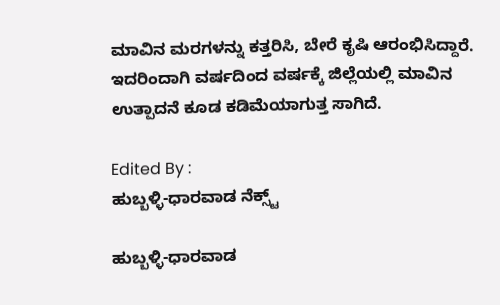ಮಾವಿನ ಮರಗಳನ್ನು ಕತ್ತರಿಸಿ, ಬೇರೆ ಕೃಷಿ ಆರಂಭಿಸಿದ್ದಾರೆ. ಇದರಿಂದಾಗಿ ವರ್ಷದಿಂದ ವರ್ಷಕ್ಕೆ ಜಿಲ್ಲೆಯಲ್ಲಿ ಮಾವಿನ ಉತ್ಪಾದನೆ ಕೂಡ ಕಡಿಮೆಯಾಗುತ್ತ ಸಾಗಿದೆ.

Edited By :
ಹುಬ್ಬಳ್ಳಿ-ಧಾರವಾಡ ನೆಕ್ಸ್ಟ್

ಹುಬ್ಬಳ್ಳಿ-ಧಾರವಾಡ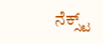ನೆಕ್ಸ್ಟ್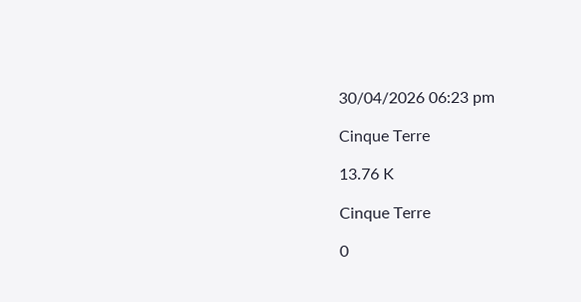30/04/2026 06:23 pm

Cinque Terre

13.76 K

Cinque Terre

0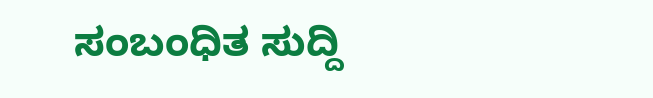ಸಂಬಂಧಿತ ಸುದ್ದಿ